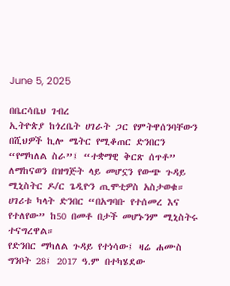June 5, 2025

በቤርሳቤህ ገብረ
ኢትዮጵያ ከጎረቤት ሀገራት ጋር የምትዋሰንባቸውን በሺህዎች ኪሎ ሜትር የሚቆጠር ድንበርን “የማካለል ስራ”፤ “ተቋማዊ ቅርጽ ሰጥቶ” ለማከናወን በዝግጅት ላይ መሆኗን የውጭ ጉዳይ ሚኒስትር ዶ/ር ጌዲዮን ጢሞቲዎስ አስታወቁ። ሀገሪቱ ካላት ድንበር “በአግባቡ የተሰመረ እና የተለየው” ከ50 በመቶ በታች መሆኑንም ሚኒስትሩ ተናግረዋል።
የድንበር ማካለል ጉዳይ የተነሳው፤ ዛሬ ሐሙስ ግንቦት 28፤ 2017 ዓ.ም በተካሄደው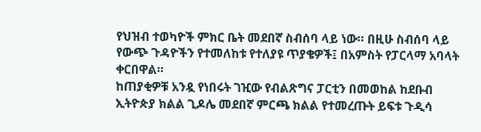የህዝብ ተወካዮች ምክር ቤት መደበኛ ስብሰባ ላይ ነው። በዚሁ ስብሰባ ላይ የውጭ ጉዳዮችን የተመለከቱ የተለያዩ ጥያቄዎች፤ በአምስት የፓርላማ አባላት ቀርበዋል።
ከጠያቂዎቹ አንዷ የነበሩት ገዢው የብልጽግና ፓርቲን በመወከል ከደቡብ ኢትዮጵያ ክልል ጊዶሌ መደበኛ ምርጫ ክልል የተመረጡት ይፍቱ ጉዲሳ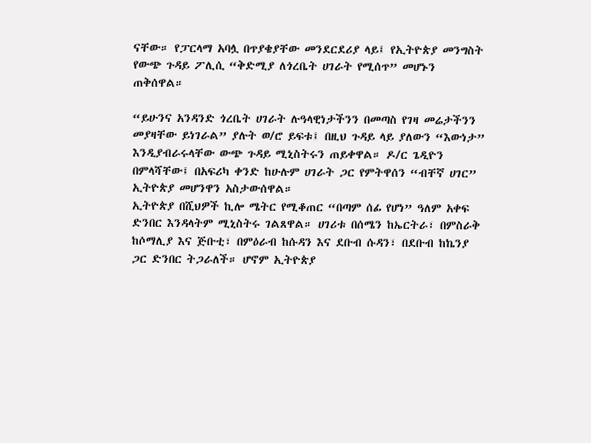ናቸው። የፓርላማ አባሏ በጥያቄያቸው መንደርደሪያ ላይ፤ የኢትዮጵያ መንግስት የውጭ ጉዳይ ፖሊሲ “ቅድሚያ ለጎረቤት ሀገራት የሚሰጥ” መሆኑን ጠቅሰዋል።

“ይሁንና አንዳንድ ጎረቤት ሀገራት ሉዓላዊነታችንን በመጣስ የገዛ መሬታችንን መያዛቸው ይነገራል” ያሉት ወ/ሮ ይፍቱ፤ በዚህ ጉዳይ ላይ ያለውን “እውነታ” እንዲያብራሩላቸው ውጭ ጉዳይ ሚኒስትሩን ጠይቀዋል። ዶ/ር ጌዲዮን በምላሻቸው፤ በአፍሪካ ቀንድ ከሁሉም ሀገራት ጋር የምትዋሰን “ብቸኛ ሀገር” ኢትዮጵያ መሆንዋን አስታውሰዋል።
ኢትዮጵያ በሺህዎች ኪሎ ሜትር የሚቆጠር “በጣም ሰፊ የሆነ” ዓለም አቀፍ ድንበር እንዳላትም ሚኒስትሩ ገልጸዋል። ሀገሪቱ በሰሜን ከኤርትራ፣ በምስራቅ ከሶማሊያ እና ጅቡቲ፣ በምዕራብ ከሱዳን እና ደቡብ ሱዳን፣ በደቡብ ከኬንያ ጋር ድንበር ትጋራለች። ሆኖም ኢትዮጵያ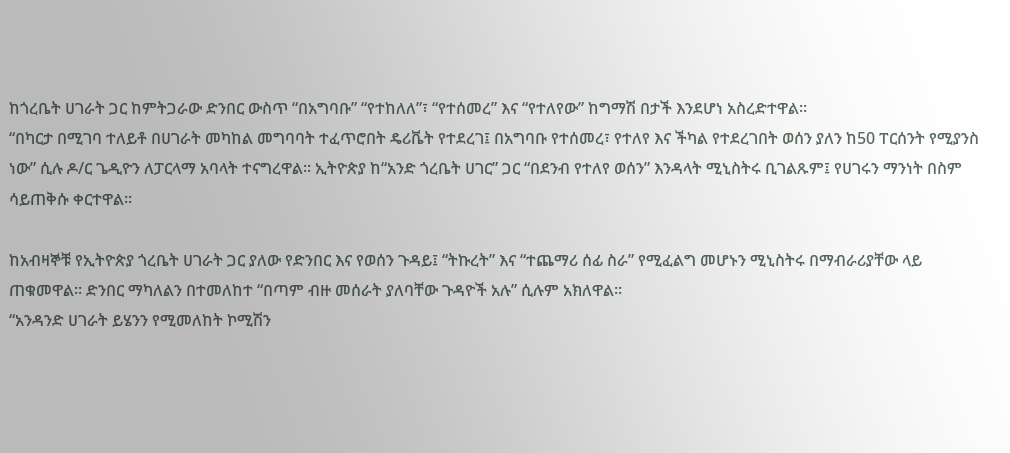ከጎረቤት ሀገራት ጋር ከምትጋራው ድንበር ውስጥ “በአግባቡ” “የተከለለ”፣ “የተሰመረ” እና “የተለየው” ከግማሽ በታች እንደሆነ አስረድተዋል።
“በካርታ በሚገባ ተለይቶ በሀገራት መካከል መግባባት ተፈጥሮበት ዴሪቬት የተደረገ፤ በአግባቡ የተሰመረ፣ የተለየ እና ችካል የተደረገበት ወሰን ያለን ከ50 ፐርሰንት የሚያንስ ነው” ሲሉ ዶ/ር ጌዲዮን ለፓርላማ አባላት ተናግረዋል። ኢትዮጵያ ከ“አንድ ጎረቤት ሀገር” ጋር “በደንብ የተለየ ወሰን” እንዳላት ሚኒስትሩ ቢገልጹም፤ የሀገሩን ማንነት በስም ሳይጠቅሱ ቀርተዋል።

ከአብዛኞቹ የኢትዮጵያ ጎረቤት ሀገራት ጋር ያለው የድንበር እና የወሰን ጉዳይ፤ “ትኩረት” እና “ተጨማሪ ሰፊ ስራ” የሚፈልግ መሆኑን ሚኒስትሩ በማብራሪያቸው ላይ ጠቁመዋል። ድንበር ማካለልን በተመለከተ “በጣም ብዙ መሰራት ያለባቸው ጉዳዮች አሉ” ሲሉም አክለዋል።
“አንዳንድ ሀገራት ይሄንን የሚመለከት ኮሚሽን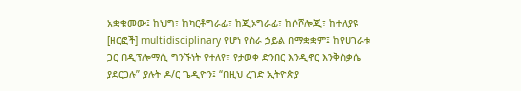አቋቁመው፤ ከህግ፣ ከካርቶግራፊ፣ ከጂኦግራፊ፣ ከሶሾሎጂ፣ ከተለያዩ [ዘርፎች] multidisciplinary የሆነ የስራ ኃይል በማቋቋም፤ ከየሀገራቱ ጋር በዲፕሎማሲ ግንኙነት የተለየ፣ የታወቀ ድንበር እንዲኖር እንቅስቃሴ ያደርጋሉ” ያሉት ዶ/ር ጌዲዮን፤ “በዚህ ረገድ ኢትዮጵያ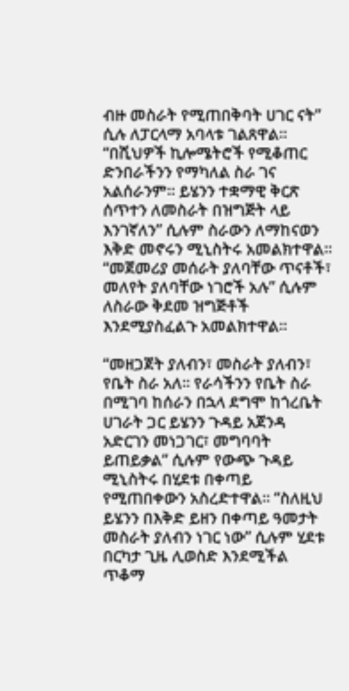ብዙ መስራት የሚጠበቅባት ሀገር ናት” ሲሉ ለፓርላማ አባላቱ ገልጸዋል።
“በሺህዎች ኪሎሜትሮች የሚቆጠር ድንበራችንን የማካለል ስራ ገና አልሰራንም። ይሄንን ተቋማዊ ቅርጽ ሰጥተን ለመስራት በዝግጅት ላይ እንገኛለን” ሲሉም ስራውን ለማከናወን እቅድ መኖሩን ሚኒስትሩ አመልክተዋል። “መጀመሪያ መሰራት ያለባቸው ጥናቶች፣ መለየት ያለባቸው ነገሮች አሉ” ሲሉም ለስራው ቅደመ ዝግጅቶች እንደሚያስፈልጉ አመልክተዋል።

“መዘጋጀት ያለብን፣ መስራት ያለብን፣ የቤት ስራ አለ። የራሳችንን የቤት ስራ በሚገባ ከሰራን በኋላ ደግሞ ከጎረቤት ሀገራት ጋር ይሄንን ጉዳይ አጀንዳ አድርገን መነጋገር፣ መግባባት ይጠይቃል” ሲሉም የውጭ ጉዳይ ሚኒስትሩ በሂደቱ በቀጣይ የሚጠበቀውን አስረድተዋል። “ስለዚህ ይሄንን በእቅድ ይዘን በቀጣይ ዓመታት መስራት ያለብን ነገር ነው” ሲሉም ሂደቱ በርካታ ጊዜ ሊወስድ እንደሚችል ጥቆማ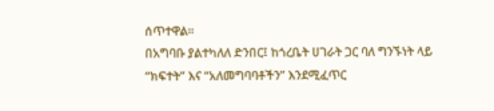ሰጥተዋል።
በአግባቡ ያልተካለለ ድንበር፤ ከጎረቤት ሀገራት ጋር ባለ ግንኙነት ላይ “ክፍተት” እና “አለመግባባቶችን” እንደሚፈጥር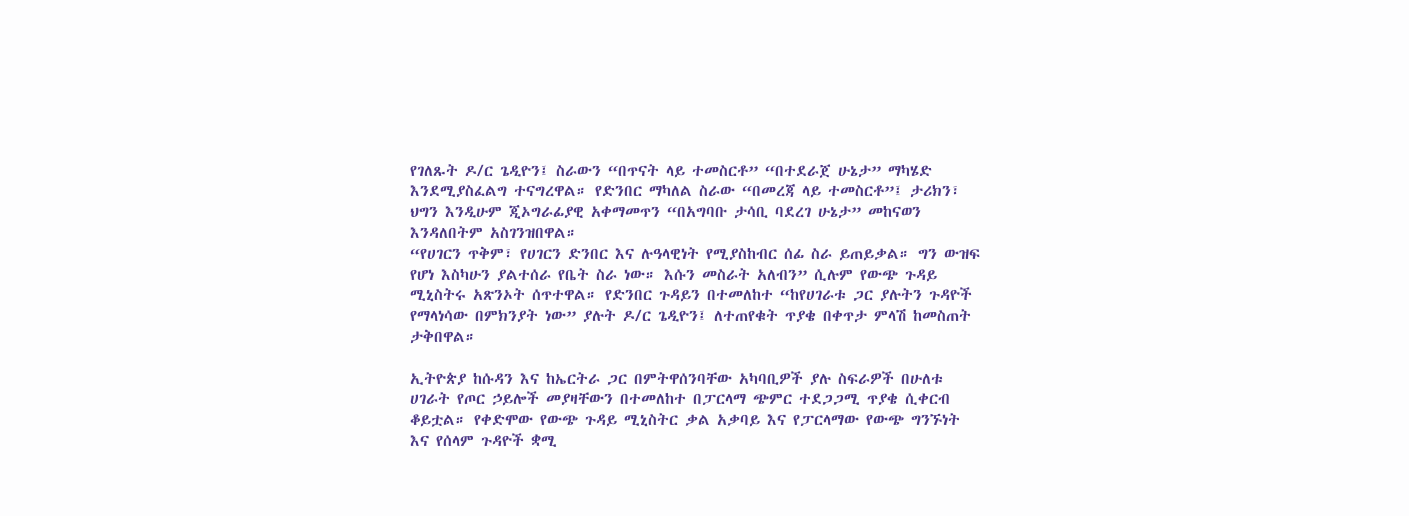የገለጹት ዶ/ር ጌዲዮን፤ ስራውን “በጥናት ላይ ተመስርቶ” “በተደራጀ ሁኔታ” ማካሄድ እንደሚያስፈልግ ተናግረዋል። የድንበር ማካለል ስራው “በመረጃ ላይ ተመስርቶ”፤ ታሪክን፣ ህግን እንዲሁም ጂኦግራፊያዊ አቀማመጥን “በአግባቡ ታሳቢ ባደረገ ሁኔታ” መከናወን እንዳለበትም አስገንዝበዋል።
“የሀገርን ጥቅም፣ የሀገርን ድንበር እና ሉዓላዊነት የሚያስከብር ሰፊ ስራ ይጠይቃል። ግን ውዝፍ የሆነ እስካሁን ያልተሰራ የቤት ስራ ነው። እሱን መስራት አለብን” ሲሉም የውጭ ጉዳይ ሚኒስትሩ አጽንኦት ሰጥተዋል። የድንበር ጉዳይን በተመለከተ “ከየሀገራቱ ጋር ያሉትን ጉዳዮች የማላነሳው በምክንያት ነው” ያሉት ዶ/ር ጌዲዮን፤ ለተጠየቁት ጥያቄ በቀጥታ ምላሽ ከመስጠት ታቅበዋል።

ኢትዮጵያ ከሱዳን እና ከኤርትራ ጋር በምትዋሰንባቸው አካባቢዎች ያሉ ስፍራዎች በሁለቱ ሀገራት የጦር ኃይሎች መያዛቸውን በተመለከተ በፓርላማ ጭምር ተደጋጋሚ ጥያቄ ሲቀርብ ቆይቷል። የቀድሞው የውጭ ጉዳይ ሚኒስትር ቃል አቃባይ እና የፓርላማው የውጭ ግንኙነት እና የሰላም ጉዳዮች ቋሚ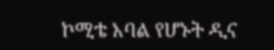ኮሚቴ አባል የሆኑት ዲና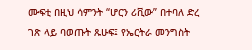ሙፍቲ በዚህ ሳምንት “ሆርን ሪቪው” በተባለ ድረ ገጽ ላይ ባወጡት ጹሁፍ፤ የኤርትራ መንግስት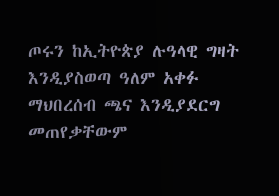ጦሩን ከኢትዮጵያ ሉዓላዊ ግዛት እንዲያስወጣ ዓለም አቀፉ ማህበረሰብ ጫና እንዲያደርግ መጠየቃቸውም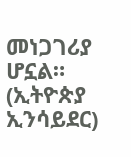መነጋገሪያ ሆኗል። (ኢትዮጵያ ኢንሳይደር)